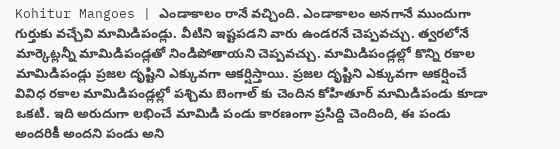Kohitur Mangoes | ఎండాకాలం రానే వచ్చింది. ఎండాకాలం అనగానే ముందుగా గుర్తుకు వచ్చేవి మామిడిపండ్లు. వీటిని ఇష్టపడని వారు ఉండరనే చెప్పవచ్చు. త్వరలోనే మార్కెట్లన్నీ మామిడిపండ్లతో నిండిపోతాయని చెప్పవచ్చు. మామిడిపండ్లల్లో కొన్ని రకాల మామిడిపండ్లు ప్రజల దృష్టిని ఎక్కువగా ఆకర్షిస్తాయి. ప్రజల దృష్టిని ఎక్కువగా ఆకర్షించే వివిధ రకాల మామిడిపండ్లల్లో పశ్చిమ బెంగాల్ కు చెందిన కోహితూర్ మామిడిపండు కూడా ఒకటి. ఇది అరుదుగా లభించే మామిడి పండు కారణంగా ప్రసిద్ది చెందింది, ఈ పండు అందరికీ అందని పండు అని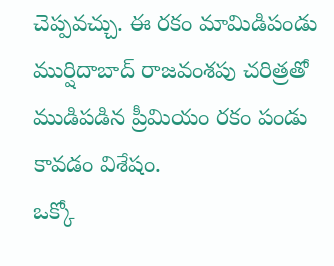చెప్పవచ్చు. ఈ రకం మామిడిపండు ముర్షిదాబాద్ రాజవంశపు చరిత్రతో ముడిపడిన ప్రీమియం రకం పండు కావడం విశేషం.
ఒక్కో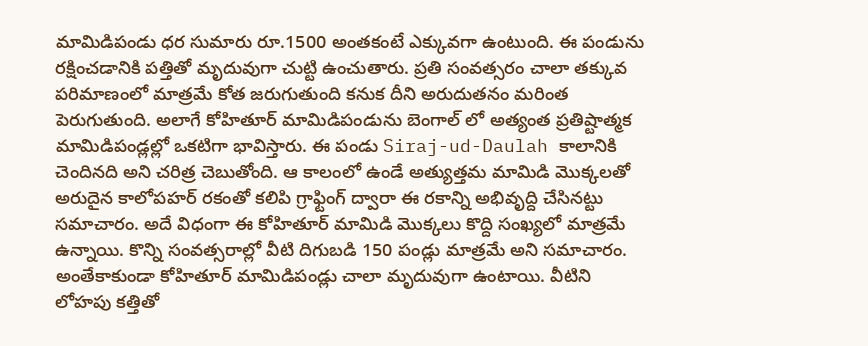మామిడిపండు ధర సుమారు రూ.1500 అంతకంటే ఎక్కువగా ఉంటుంది. ఈ పండును రక్షించడానికి పత్తితో మృదువుగా చుట్టి ఉంచుతారు. ప్రతి సంవత్సరం చాలా తక్కువ పరిమాణంలో మాత్రమే కోత జరుగుతుంది కనుక దీని అరుదుతనం మరింత పెరుగుతుంది. అలాగే కోహితూర్ మామిడిపండును బెంగాల్ లో అత్యంత ప్రతిష్టాత్మక మామిడిపండ్లల్లో ఒకటిగా భావిస్తారు. ఈ పండు Siraj-ud-Daulah కాలానికి చెందినది అని చరిత్ర చెబుతోంది. ఆ కాలంలో ఉండే అత్యుత్తమ మామిడి మొక్కలతో అరుదైన కాలోపహర్ రకంతో కలిపి గ్రాఫ్టింగ్ ద్వారా ఈ రకాన్ని అభివృద్ది చేసినట్టు సమాచారం. అదే విధంగా ఈ కోహితూర్ మామిడి మొక్కలు కొద్ది సంఖ్యలో మాత్రమే ఉన్నాయి. కొన్ని సంవత్సరాల్లో వీటి దిగుబడి 150 పండ్లు మాత్రమే అని సమాచారం.
అంతేకాకుండా కోహితూర్ మామిడిపండ్లు చాలా మృదువుగా ఉంటాయి. వీటిని లోహపు కత్తితో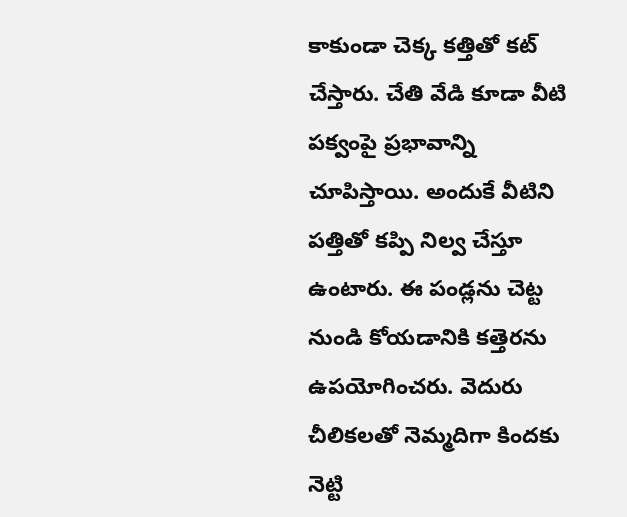కాకుండా చెక్క కత్తితో కట్ చేస్తారు. చేతి వేడి కూడా వీటి పక్వంపై ప్రభావాన్ని చూపిస్తాయి. అందుకే వీటిని పత్తితో కప్పి నిల్వ చేస్తూ ఉంటారు. ఈ పండ్లను చెట్ట నుండి కోయడానికి కత్తెరను ఉపయోగించరు. వెదురు చీలికలతో నెమ్మదిగా కిందకు నెట్టి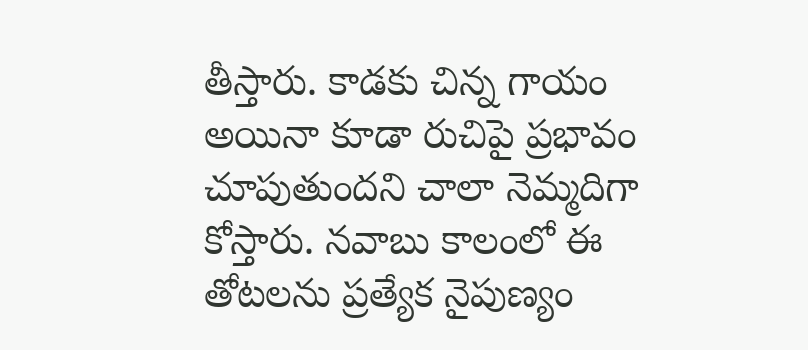తీస్తారు. కాడకు చిన్న గాయం అయినా కూడా రుచిపై ప్రభావం చూపుతుందని చాలా నెమ్మదిగా కోస్తారు. నవాబు కాలంలో ఈ తోటలను ప్రత్యేక నైపుణ్యం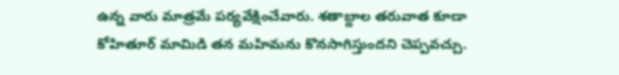ఉన్న వారు మాత్రమే పర్యవేక్షించేవారు. శతాబ్దాల తరువాత కూడా కోహితూర్ మామిడి తన మహిమను కొనసాగిస్తుందని చెప్పవచ్చు.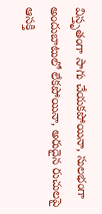విస్తృతంగా సాగు చేయకపోయినా, సులభంగా అందుబాటులో లేకపోయినా, అరుదైన రుచులపై ఆసక్తి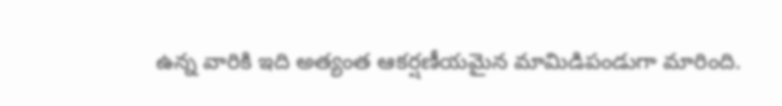ఉన్న వారికి ఇది అత్యంత ఆకర్షణీయమైన మామిడిపండుగా మారింది.